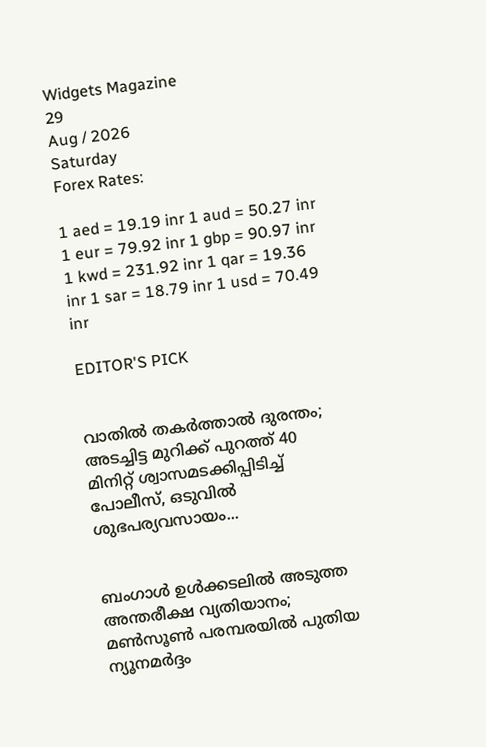Widgets Magazine
29
Aug / 2026
Saturday
Forex Rates:

1 aed = 19.19 inr 1 aud = 50.27 inr 1 eur = 79.92 inr 1 gbp = 90.97 inr 1 kwd = 231.92 inr 1 qar = 19.36 inr 1 sar = 18.79 inr 1 usd = 70.49 inr

EDITOR'S PICK


വാതിൽ തകർത്താൽ ദുരന്തം; അടച്ചിട്ട മുറിക്ക് പുറത്ത് 40 മിനിറ്റ് ശ്വാസമടക്കിപ്പിടിച്ച് പോലീസ്, ഒടുവിൽ ശുഭപര്യവസായം...


ബംഗാൾ ഉൾക്കടലിൽ അടുത്ത അന്തരീക്ഷ വ്യതിയാനം; മൺസൂൺ പരമ്പരയിൽ പുതിയ ന്യൂനമർദ്ദം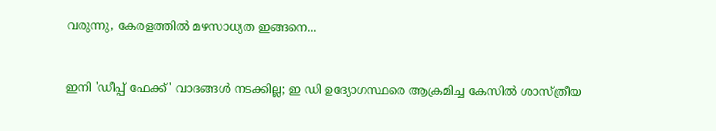വരുന്നു, കേരളത്തിൽ മഴസാധ്യത ഇങ്ങനെ...


ഇനി 'ഡീപ്പ് ഫേക്ക്' വാദങ്ങൾ നടക്കില്ല; ഇ ഡി ഉദ്യോഗസ്ഥരെ ആക്രമിച്ച കേസിൽ ശാസ്ത്രീയ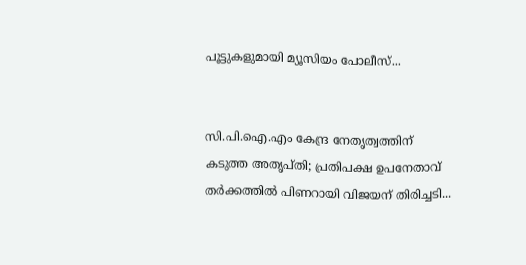പൂട്ടുകളുമായി മ്യൂസിയം പോലീസ്...


സി.പി.ഐ.എം കേന്ദ്ര നേതൃത്വത്തിന് കടുത്ത അതൃപ്തി; പ്രതിപക്ഷ ഉപനേതാവ് തർക്കത്തിൽ പിണറായി വിജയന് തിരിച്ചടി...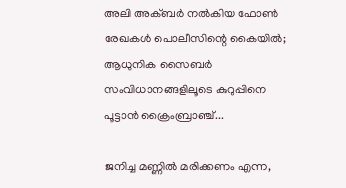അലി അക്ബർ നൽകിയ ഫോൺ രേഖകൾ പൊലീസിന്റെ കൈയിൽ; ആധുനിക സൈബർ സംവിധാനങ്ങളിലൂടെ കുറുപ്പിനെ പൂട്ടാൻ ക്രൈംബ്രാഞ്ച്...

ജനിച്ച മണ്ണില്‍ മരിക്കണം എന്ന,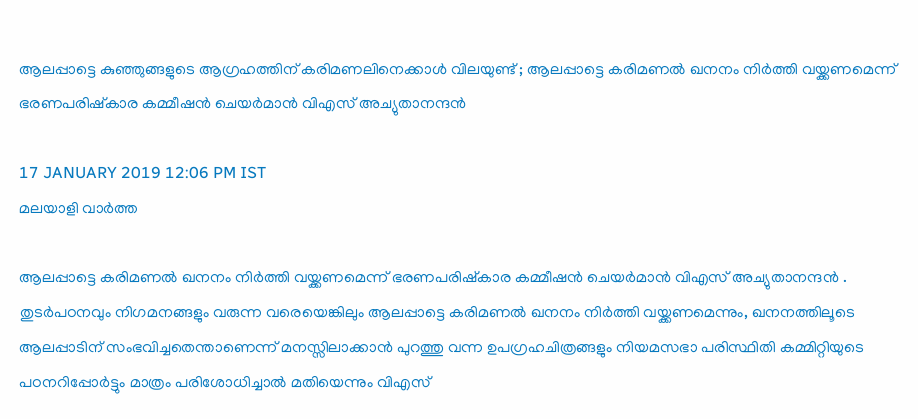ആലപ്പാട്ടെ കുഞ്ഞുങ്ങളുടെ ആഗ്രഹത്തിന് കരിമണലിനെക്കാള്‍ വിലയുണ്ട് ; ആലപ്പാട്ടെ കരിമണല്‍ ഖനനം നിര്‍ത്തി വയ്ക്കണമെന്ന് ഭരണപരിഷ്കാര കമ്മീഷന്‍ ചെയര്‍മാന്‍ വിഎസ് അച്യുതാനന്ദന്‍

17 JANUARY 2019 12:06 PM IST
മലയാളി വാര്‍ത്ത

ആലപ്പാട്ടെ കരിമണല്‍ ഖനനം നിര്‍ത്തി വയ്ക്കണമെന്ന് ഭരണപരിഷ്കാര കമ്മീഷന്‍ ചെയര്‍മാന്‍ വിഎസ് അച്യുതാനന്ദന്‍ . തുടര്‍പഠനവും നിഗമനങ്ങളും വരുന്ന വരെയെങ്കിലും ആലപ്പാട്ടെ കരിമണല്‍ ഖനനം നിര്‍ത്തി വയ്ക്കണമെന്നും, ഖനനത്തിലൂടെ ആലപ്പാടിന് സംഭവിച്ചതെന്താണെന്ന് മനസ്സിലാക്കാന്‍ പുറത്തു വന്ന ഉപഗ്രഹചിത്രങ്ങളും നിയമസഭാ പരിസ്ഥിതി കമ്മിറ്റിയുടെ പഠനറിപ്പോര്‍ട്ടും മാത്രം പരിശോധിച്ചാല്‍ മതിയെന്നും വിഎസ്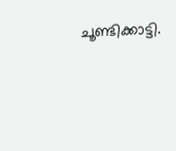ചൂണ്ടിക്കാട്ടി.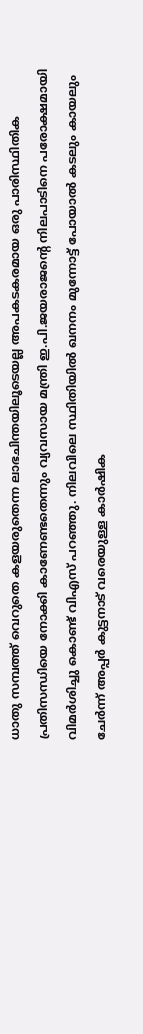ധാതു സമ്പത്ത് വെറുതെ കളയരുതെന്ന ലാഭചിന്തയിലൂടെയല്ല അപകടകരമായ ഒരു പാരിസ്ഥിതിക പ്രതിസന്ധിയെ നോക്കി കാണേണ്ടതെന്നും വ്യവസായ മന്ത്രി ഇ.പി.ജയരാജന്റെ നിലപാടിനെ പരോക്ഷമായി വിമര്‍ശിച്ചു കൊണ്ട് വിഎസ് പറഞ്ഞു. നിലവിലെ സ്ഥിതിയില്‍ ഖനനം മുന്നോട്ട് പോയാല്‍ കടലും കായലും ചേര്‍ന്ന് അപ്പര്‍ കുട്ടനാട് വരെയുള്ള കാര്‍ഷിക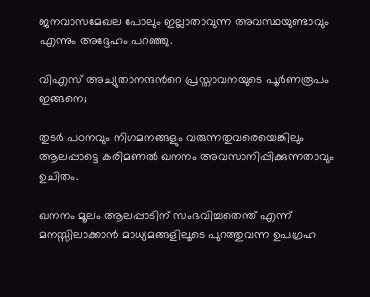ജനവാസമേഖല പോലും ഇല്ലാതാവുന്ന അവസ്ഥയുണ്ടാവും എന്നും അദ്ദേഹം പറഞ്ഞു.

വിഎസ് അച്യുതാനന്ദന്‍റെ പ്രസ്താവനയുടെ പൂര്‍ണരൂപം ഇങ്ങനെ;

തുടര്‍ പഠനവും നിഗമനങ്ങളും വരുന്നതുവരെയെങ്കിലും ആലപ്പാട്ടെ കരിമണല്‍ ഖനനം അവസാനിപ്പിക്കുന്നതാവും ഉചിതം.

ഖനനം മൂലം ആലപ്പാടിന് സംഭവിച്ചതെന്ത് എന്ന് മനസ്സിലാക്കാന്‍ മാധ്യമങ്ങളിലൂടെ പുറത്തുവന്ന ഉപഗ്രഹ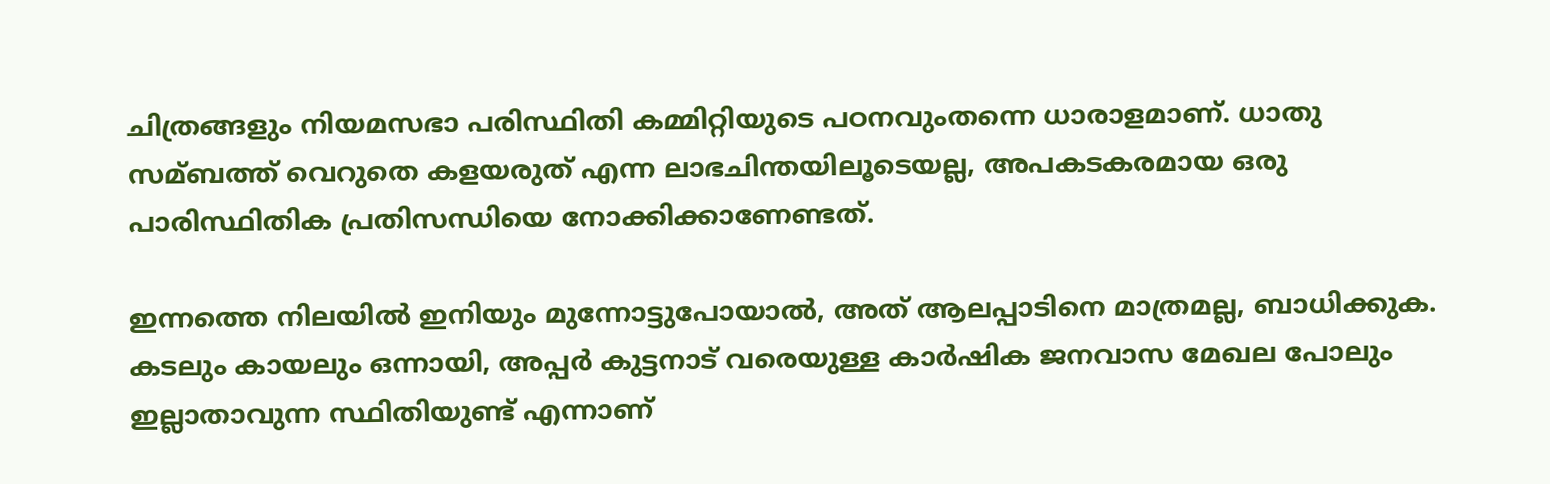ചിത്രങ്ങളും നിയമസഭാ പരിസ്ഥിതി കമ്മിറ്റിയുടെ പഠനവുംതന്നെ ധാരാളമാണ്. ധാതു സമ്ബത്ത് വെറുതെ കളയരുത് എന്ന ലാഭചിന്തയിലൂടെയല്ല, അപകടകരമായ ഒരു പാരിസ്ഥിതിക പ്രതിസന്ധിയെ നോക്കിക്കാണേണ്ടത്.

ഇന്നത്തെ നിലയില്‍ ഇനിയും മുന്നോട്ടുപോയാല്‍, അത് ആലപ്പാടിനെ മാത്രമല്ല, ബാധിക്കുക. കടലും കായലും ഒന്നായി, അപ്പര്‍ കുട്ടനാട് വരെയുള്ള കാര്‍ഷിക ജനവാസ മേഖല പോലും ഇല്ലാതാവുന്ന സ്ഥിതിയുണ്ട് എന്നാണ്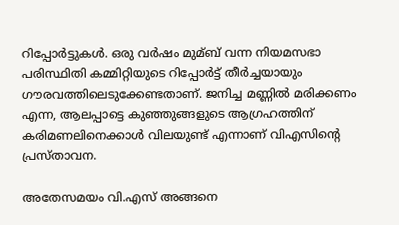റിപ്പോര്‍ട്ടുകള്‍. ഒരു വര്‍ഷം മുമ്ബ് വന്ന നിയമസഭാ പരിസ്ഥിതി കമ്മിറ്റിയുടെ റിപ്പോര്‍ട്ട് തീര്‍ച്ചയായും ഗൗരവത്തിലെടുക്കേണ്ടതാണ്. ജനിച്ച മണ്ണില്‍ മരിക്കണം എന്ന, ആലപ്പാട്ടെ കുഞ്ഞുങ്ങളുടെ ആഗ്രഹത്തിന് കരിമണലിനെക്കാള്‍ വിലയുണ്ട് എന്നാണ് വിഎസിന്റെ പ്രസ്താവന.

അതേസമയം വി.എസ് അങ്ങനെ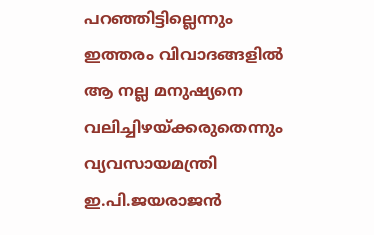പറഞ്ഞിട്ടില്ലെന്നും ഇത്തരം വിവാദങ്ങളിൽ ആ നല്ല മനുഷ്യനെ വലിച്ചിഴയ്‌ക്കരുതെന്നും വ്യവസായമന്ത്രി ഇ.പി.ജയരാജൻ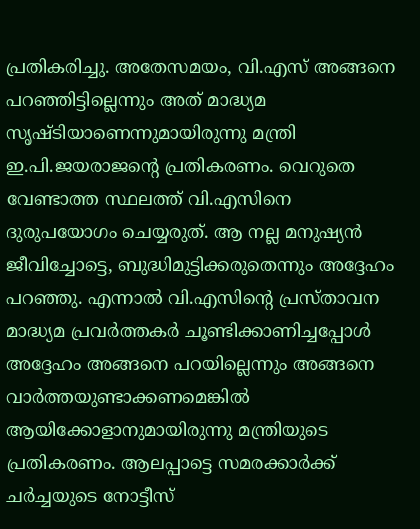പ്രതികരിച്ചു. അതേസമയം, വി.എസ് അങ്ങനെ പറഞ്ഞിട്ടില്ലെന്നും അത് മാദ്ധ്യമ സൃഷ്‌ടിയാണെന്നുമായിരുന്നു മന്ത്രി ഇ.പി.ജയരാജന്റെ പ്രതികരണം. വെറുതെ വേണ്ടാത്ത സ്ഥലത്ത് വി.എസിനെ ദുരുപയോഗം ചെയ്യരുത്. ആ നല്ല മനുഷ്യൻ ജീവിച്ചോട്ടെ, ബുദ്ധിമുട്ടിക്കരുതെന്നും അദ്ദേഹം പറഞ്ഞു. എന്നാൽ വി.എസിന്റെ പ്രസ്‌താവന മാദ്ധ്യമ പ്രവർത്തകർ ചൂണ്ടിക്കാണിച്ചപ്പോൾ അദ്ദേഹം അങ്ങനെ പറയില്ലെന്നും അങ്ങനെ വാർത്തയുണ്ടാക്കണമെങ്കിൽ ആയിക്കോളാനുമായിരുന്നു മന്ത്രിയുടെ പ്രതികരണം. ആലപ്പാട്ടെ സമരക്കാർക്ക് ചർച്ചയുടെ നോട്ടീസ്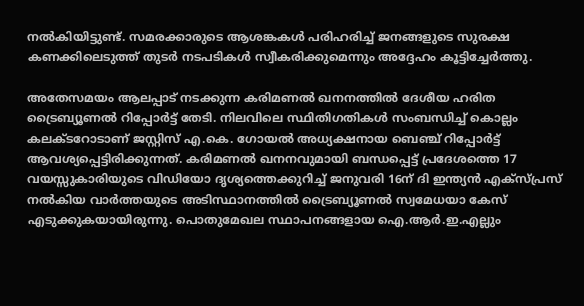നൽകിയിട്ടുണ്ട്. സമരക്കാരുടെ ആശങ്കകൾ പരിഹരിച്ച് ജനങ്ങളുടെ സുരക്ഷ കണക്കിലെടുത്ത് തുടർ നടപടികൾ സ്വീകരിക്കുമെന്നും അദ്ദേഹം കൂട്ടിച്ചേർത്തു.

അതേസമയം ആലപ്പാട് നടക്കുന്ന കരിമണല്‍ ഖനനത്തില്‍ ദേശീയ ഹരിത ട്രൈബ്യൂണൽ റിപ്പോർട്ട് തേടി. നിലവിലെ സ്ഥിതിഗതികൾ സംബന്ധിച്ച് കൊല്ലം കലക്ടറോടാണ് ജസ്റ്റിസ് എ.കെ. ഗോയൽ അധ്യക്ഷനായ ബെഞ്ച് റിപ്പോർട്ട് ആവശ്യപ്പെട്ടിരിക്കുന്നത്. കരിമണല്‍ ഖനനവുമായി ബന്ധപ്പെട്ട് പ്രദേശത്തെ 17 വയസ്സുകാരിയുടെ വിഡിയോ ദൃശ്യത്തെക്കുറിച്ച് ജനുവരി 16ന് ദി ഇന്ത്യൻ എക്സ്പ്രസ് നൽകിയ വാര്‍ത്തയുടെ അടിസ്ഥാനത്തിൽ ട്രൈബ്യൂണൽ സ്വമേധയാ കേസ് എടുക്കുകയായിരുന്നു. പൊതുമേഖല സ്ഥാപനങ്ങളായ ഐ.ആർ.ഇ.എല്ലും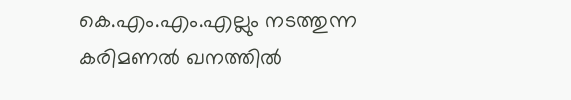കെ.എം.എം.എല്ലും നടത്തുന്ന കരിമണല്‍ ഖനത്തിൽ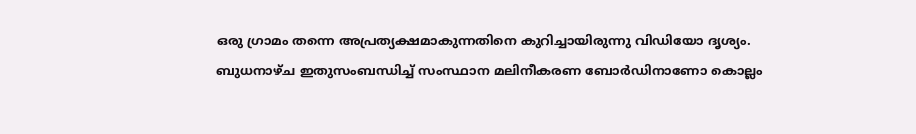ഒരു ഗ്രാമം തന്നെ അപ്രത്യക്ഷമാകുന്നതിനെ കുറിച്ചായിരുന്നു വിഡിയോ ദൃശ്യം. ബുധനാഴ്ച ഇതുസംബന്ധിച്ച് സംസ്ഥാന മലിനീകരണ ബോര്‍ഡിനാണോ കൊല്ലം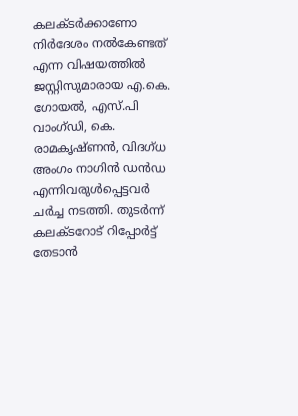കലക്ടര്‍ക്കാണോ നിര്‍ദേശം നല്‍കേണ്ടത് എന്ന വിഷയത്തില്‍ ജസ്റ്റിസുമാരായ എ.കെ. ഗോയൽ, എസ്.പി വാംഗ്ഡി, കെ. രാമകൃഷ്ണന്‍, വിദഗ്ധ അംഗം നാഗിന്‍ ഡന്‍ഡ എന്നിവരുള്‍പ്പെട്ടവർ ചർച്ച നടത്തി. തുടർന്ന് കലക്ടറോട് റിപ്പോർട്ട് തേടാൻ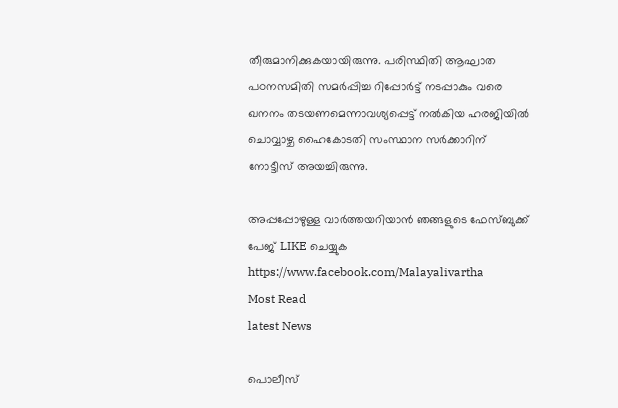തീരുമാനിക്കുകയായിരുന്നു. പരിസ്ഥിതി ആഘാത പഠനസമിതി സമർപ്പിച്ച റിപ്പോർട്ട് നടപ്പാകും വരെ ഖനനം തടയണമെന്നാവശ്യപ്പെട്ട് നൽകിയ ഹരജിയിൽ ചൊവ്വാഴ്ച ഹൈകോടതി സംസ്ഥാന സർക്കാറിന് നോട്ടീസ് അയച്ചിരുന്നു.

അപ്പപ്പോഴുള്ള വാര്‍ത്തയറിയാന്‍ ഞങ്ങളുടെ ഫേസ്‌ബുക്ക്‌ പേജ് LIKE ചെയ്യുക
https://www.facebook.com/Malayalivartha
Most Read
latest News

പൊലീസ്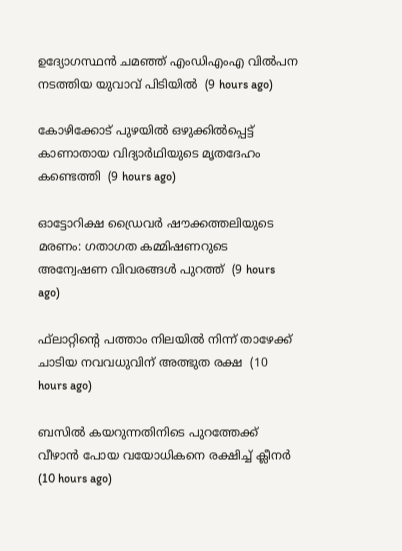ഉദ്യോഗസ്ഥന്‍ ചമഞ്ഞ് എംഡിഎംഎ വില്‍പന നടത്തിയ യുവാവ് പിടിയില്‍  (9 hours ago)

കോഴിക്കോട് പുഴയില്‍ ഒഴുക്കില്‍പ്പെട്ട് കാണാതായ വിദ്യാര്‍ഥിയുടെ മൃതദേഹം കണ്ടെത്തി  (9 hours ago)

ഓട്ടോറിക്ഷ ഡ്രൈവര്‍ ഷൗക്കത്തലിയുടെ മരണം: ഗതാഗത കമ്മിഷണറുടെ അന്വേഷണ വിവരങ്ങള്‍ പുറത്ത്  (9 hours ago)

ഫ്‌ലാറ്റിന്റെ പത്താം നിലയില്‍ നിന്ന് താഴേക്ക് ചാടിയ നവവധുവിന് അത്ഭുത രക്ഷ  (10 hours ago)

ബസില്‍ കയറുന്നതിനിടെ പുറത്തേക്ക് വീഴാന്‍ പോയ വയോധികനെ രക്ഷിച്ച് ക്ലീനര്‍  (10 hours ago)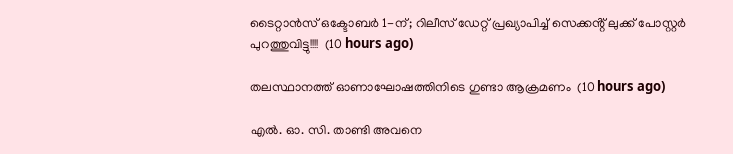ടൈറ്റാൻസ് ഒക്ടോബർ 1-ന്; റിലീസ് ഡേറ്റ് പ്രഖ്യാപിച്ച് സെക്കൻ്റ് ലുക്ക് പോസ്റ്റർ പുറത്തുവിട്ടു!!!!  (10 hours ago)

തലസ്ഥാനത്ത് ഓണാഘോഷത്തിനിടെ ഗുണ്ടാ ആക്രമണം  (10 hours ago)

എൽ. ഓ. സി. താണ്ടി അവനെ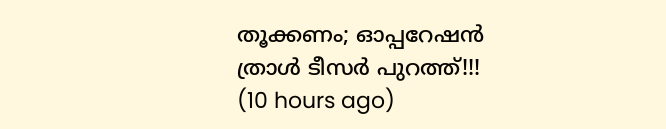തൂക്കണം; ഓപ്പറേഷൻ ത്രാൾ ടീസർ പുറത്ത്!!!  (10 hours ago)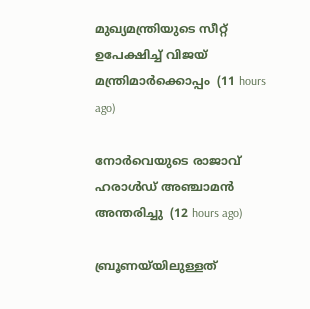മുഖ്യമന്ത്രിയുടെ സീറ്റ് ഉപേക്ഷിച്ച് വിജയ് മന്ത്രിമാര്‍ക്കൊപ്പം  (11 hours ago)

നോര്‍വെയുടെ രാജാവ് ഹരാള്‍ഡ് അഞ്ചാമന്‍ അന്തരിച്ചു  (12 hours ago)

ബ്രൂണയ്‌യിലുള്ളത്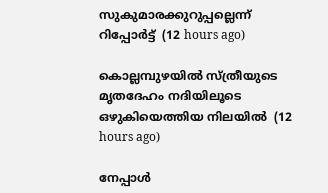സുകുമാരക്കുറുപ്പല്ലെന്ന് റിപ്പോര്‍ട്ട്  (12 hours ago)

കൊല്ലമ്പുഴയില്‍ സ്ത്രീയുടെ മൃതദേഹം നദിയിലൂടെ ഒഴുകിയെത്തിയ നിലയില്‍  (12 hours ago)

നേപ്പാൾ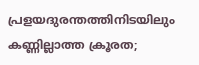പ്രളയദുരന്തത്തിനിടയിലും കണ്ണില്ലാത്ത ക്രൂരത;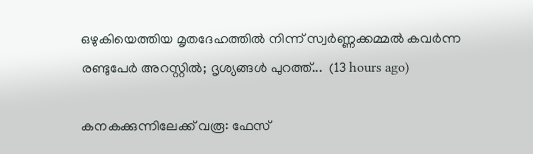ഒഴുകിയെത്തിയ മൃതദേഹത്തിൽ നിന്ന് സ്വർണ്ണക്കമ്മൽ കവർന്ന രണ്ടുപേർ അറസ്റ്റിൽ; ദൃശ്യങ്ങൾ പുറത്ത്...  (13 hours ago)

കനകക്കുന്നിലേക്ക് വരൂ: ഫേസ്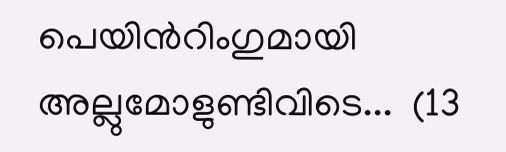പെയിന്‍റിംഗുമായി അല്ലുമോളുണ്ടിവിടെ...  (13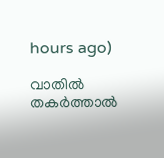hours ago)

വാതിൽ തകർത്താൽ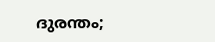ദുരന്തം;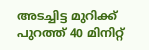അടച്ചിട്ട മുറിക്ക് പുറത്ത് 40 മിനിറ്റ്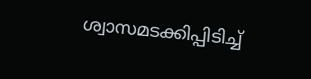ശ്വാസമടക്കിപ്പിടിച്ച്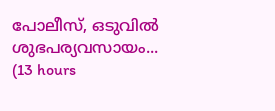പോലീസ്, ഒടുവിൽ ശുഭപര്യവസായം...  (13 hours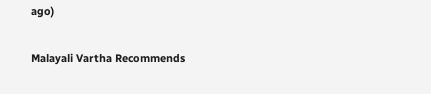ago)

Malayali Vartha Recommends